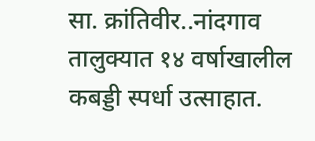सा. क्रांतिवीर..नांदगाव तालुक्यात १४ वर्षाखालील कबड्डी स्पर्धा उत्साहात.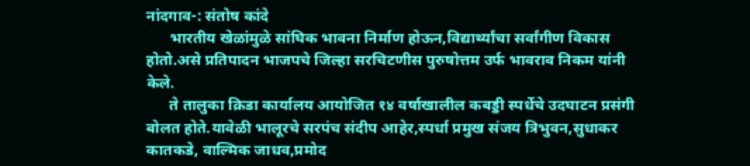नांदगाव-: संतोष कांदे
      भारतीय खेळांमुळे सांघिक भावना निर्माण होऊन,विद्यार्थ्यांचा सर्वांगीण विकास होतो.असे प्रतिपादन भाजपचे जिल्हा सरचिटणीस पुरुषोत्तम उर्फ भावराव निकम यांनी केले.
      ते तालुका क्रिडा कार्यालय आयोजित १४ वर्षाखालील कबड्डी स्पर्धेचे उदघाटन प्रसंगी बोलत होते.यावेळी भालूरचे सरपंच संदीप आहेर,स्पर्धा प्रमुख संजय त्रिभुवन,सुधाकर कातकडे, वाल्मिक जाधव,प्रमोद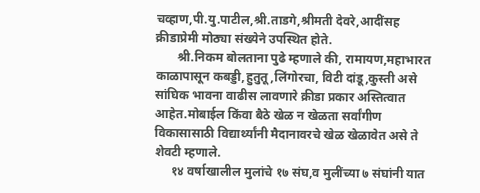चव्हाण,पी.यु.पाटील,श्री.ताडगे,श्रीमती देवरे,आदींसह क्रीडाप्रेमी मोठ्या संख्येने उपस्थित होते.
       श्री.निकम बोलताना पुढे म्हणाले की, रामायण,महाभारत काळापासून कबड्डी,हुतुतू,लिंगोरचा, विटी दांडू,कुस्ती असे सांघिक भावना वाढीस लावणारे क्रीडा प्रकार अस्तित्वात आहेत.मोबाईल किंवा बैठे खेळ न खेळता सर्वांगीण विकासासाठी विद्यार्थ्यांनी मैदानावरचे खेळ खेळावेत असे ते शेवटी म्हणाले.
     १४ वर्षाखालील मुलांचे १७ संघ,व मुलींच्या ७ संघांनी यात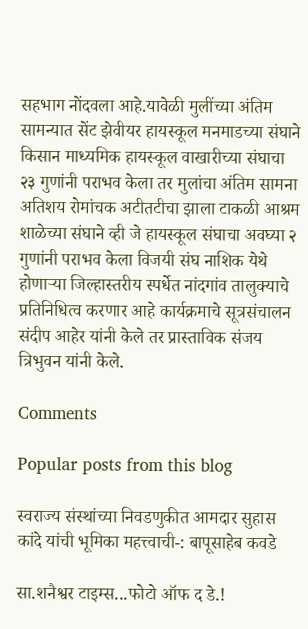सहभाग नोंदवला आहे.यावेळी मुलींच्या अंतिम सामन्यात सेंट झेवीयर हायस्कूल मनमाडच्या संघाने किसान माध्यमिक हायस्कूल वाखारीच्या संघाचा २३ गुणांनी पराभव केला तर मुलांचा अंतिम सामना अतिशय रोमांचक अटीतटीचा झाला टाकळी आश्रम शाळेच्या संघाने व्ही जे हायस्कूल संघाचा अवघ्या २ गुणांनी पराभव केला विजयी संघ नाशिक येथे होणाऱ्या जिल्हास्तरीय स्पर्धेत नांदगांव तालुक्याचे प्रतिनिधित्व करणार आहे कार्यक्रमाचे सूत्रसंचालन संदीप आहेर यांनी केले तर प्रास्ताविक संजय त्रिभुवन यांनी केले.

Comments

Popular posts from this blog

स्वराज्य संस्थांच्या निवडणुकीत आमदार सुहास कांदे यांची भूमिका महत्त्वाची-: बापूसाहेब कवडे

सा.शनैश्वर टाइम्स...फोटो ऑफ द डे.!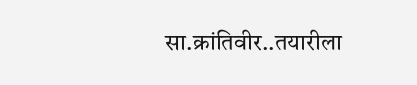सा.क्रांतिवीर..तयारीला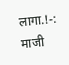लागा.!-: माजी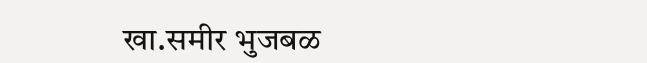खा.समीर भुजबळ